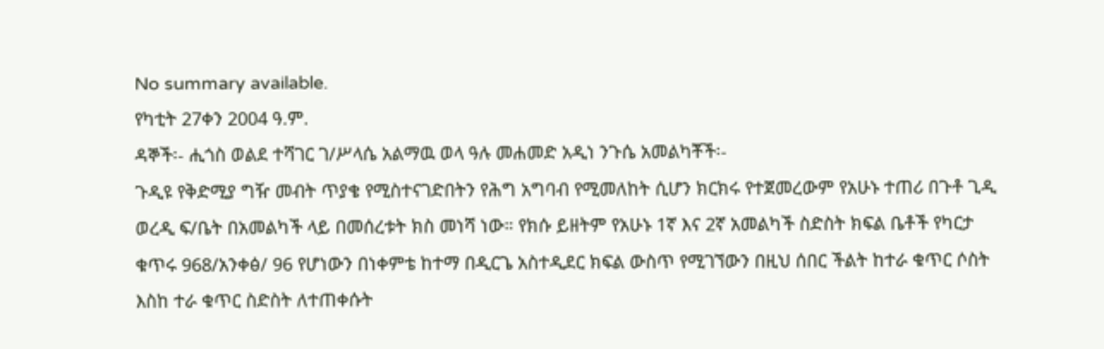No summary available.
የካቲት 27ቀን 2004 ዓ.ም.
ዳኞች፡- ሒጎስ ወልደ ተሻገር ገ/ሥላሴ አልማዉ ወላ ዓሉ መሐመድ አዲነ ንጉሴ አመልካቾች፡-
ጉዲዩ የቅድሚያ ግዥ መብት ጥያቄ የሚስተናገድበትን የሕግ አግባብ የሚመለከት ሲሆን ክርክሩ የተጀመረውም የአሁኑ ተጠሪ በጉቶ ጊዲ ወረዲ ፍ/ቤት በአመልካች ላይ በመሰረቱት ክስ መነሻ ነው። የክሱ ይዘትም የአሁኑ 1ኛ እና 2ኛ አመልካች ስድስት ክፍል ቤቶች የካርታ ቁጥሩ 968/አንቀፅ/ 96 የሆነውን በነቀምቴ ከተማ በዲርጌ አስተዲደር ክፍል ውስጥ የሚገኘውን በዚህ ሰበር ችልት ከተራ ቁጥር ሶስት እስከ ተራ ቁጥር ስድስት ለተጠቀሱት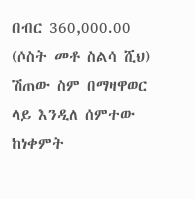በብር 360,000.00 (ሶስት መቶ ስልሳ ሺህ) ሽጠው ስም በማዛዋወር ላይ እንዲለ ሰምተው ከነቀምት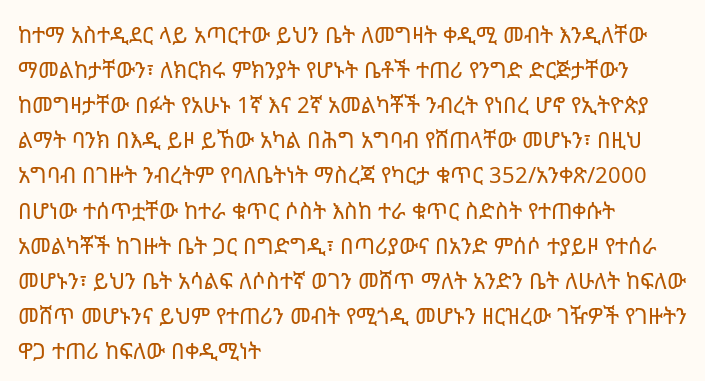ከተማ አስተዲደር ላይ አጣርተው ይህን ቤት ለመግዛት ቀዲሚ መብት እንዲለቸው ማመልከታቸውን፣ ለክርክሩ ምክንያት የሆኑት ቤቶች ተጠሪ የንግድ ድርጅታቸውን ከመግዛታቸው በፉት የአሁኑ 1ኛ እና 2ኛ አመልካቾች ንብረት የነበረ ሆኖ የኢትዮጵያ ልማት ባንክ በእዲ ይዞ ይኸው አካል በሕግ አግባብ የሸጠላቸው መሆኑን፣ በዚህ አግባብ በገዙት ንብረትም የባለቤትነት ማስረጃ የካርታ ቁጥር 352/አንቀጽ/2000 በሆነው ተሰጥቷቸው ከተራ ቁጥር ሶስት እስከ ተራ ቁጥር ስድስት የተጠቀሱት አመልካቾች ከገዙት ቤት ጋር በግድግዲ፣ በጣሪያውና በአንድ ምሰሶ ተያይዞ የተሰራ መሆኑን፣ ይህን ቤት አሳልፍ ለሶስተኛ ወገን መሸጥ ማለት አንድን ቤት ለሁለት ከፍለው መሸጥ መሆኑንና ይህም የተጠሪን መብት የሚጎዲ መሆኑን ዘርዝረው ገዥዎች የገዙትን ዋጋ ተጠሪ ከፍለው በቀዲሚነት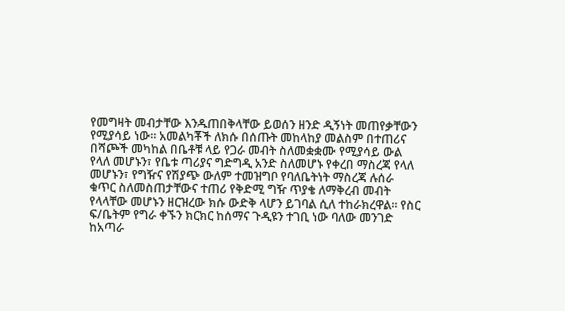የመግዛት መብታቸው እንዱጠበቅላቸው ይወሰን ዘንድ ዲኝነት መጠየቃቸውን የሚያሳይ ነው። አመልካቾች ለክሱ በሰጡት መከላከያ መልስም በተጠሪና በሻጮች መካከል በቤቶቹ ላይ የጋራ መብት ስለመቋቋሙ የሚያሳይ ውል የላለ መሆኑን፣ የቤቱ ጣሪያና ግድግዲ አንድ ስለመሆኑ የቀረበ ማስረጃ የላለ መሆኑን፣ የግዥና የሽያጭ ውለም ተመዝግቦ የባለቤትነት ማስረጃ ሉሰራ ቁጥር ስለመስጠታቸውና ተጠሪ የቅድሚ ግዥ ጥያቄ ለማቅረብ መብት የላላቸው መሆኑን ዘርዝረው ክሱ ውድቅ ላሆን ይገባል ሲለ ተከራክረዋል። የስር ፍ/ቤትም የግራ ቀኙን ክርክር ከሰማና ጉዲዩን ተገቢ ነው ባለው መንገድ ከአጣራ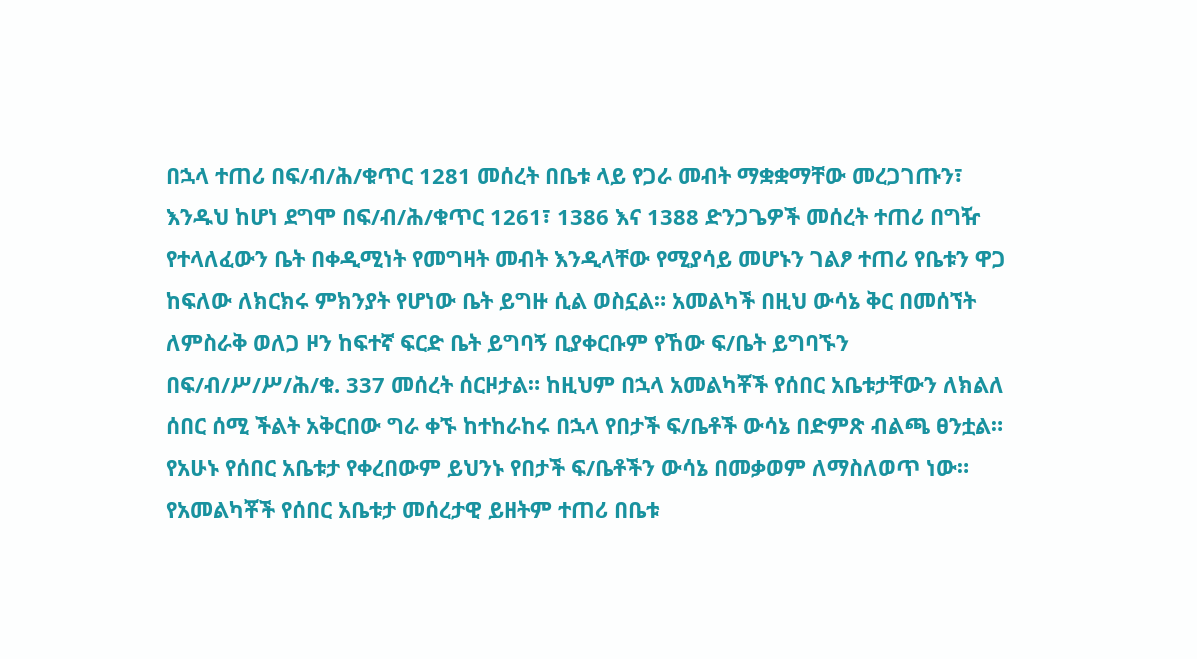በኋላ ተጠሪ በፍ/ብ/ሕ/ቁጥር 1281 መሰረት በቤቱ ላይ የጋራ መብት ማቋቋማቸው መረጋገጡን፣ እንዱህ ከሆነ ደግሞ በፍ/ብ/ሕ/ቁጥር 1261፣ 1386 እና 1388 ድንጋጌዎች መሰረት ተጠሪ በግዥ የተላለፈውን ቤት በቀዲሚነት የመግዛት መብት እንዲላቸው የሚያሳይ መሆኑን ገልፆ ተጠሪ የቤቱን ዋጋ ከፍለው ለክርክሩ ምክንያት የሆነው ቤት ይግዙ ሲል ወስኗል። አመልካች በዚህ ውሳኔ ቅር በመሰኘት ለምስራቅ ወለጋ ዞን ከፍተኛ ፍርድ ቤት ይግባኝ ቢያቀርቡም የኸው ፍ/ቤት ይግባኙን በፍ/ብ/ሥ/ሥ/ሕ/ቁ. 337 መሰረት ሰርዞታል። ከዚህም በኋላ አመልካቾች የሰበር አቤቱታቸውን ለክልለ ሰበር ሰሚ ችልት አቅርበው ግራ ቀኙ ከተከራከሩ በኋላ የበታች ፍ/ቤቶች ውሳኔ በድምጽ ብልጫ ፀንቷል። የአሁኑ የሰበር አቤቱታ የቀረበውም ይህንኑ የበታች ፍ/ቤቶችን ውሳኔ በመቃወም ለማስለወጥ ነው።
የአመልካቾች የሰበር አቤቱታ መሰረታዊ ይዘትም ተጠሪ በቤቱ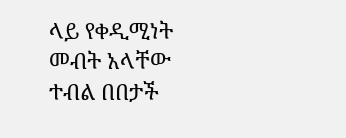ላይ የቀዲሚነት መብት አላቸው ተብል በበታች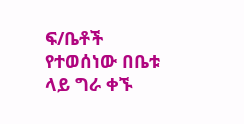ፍ/ቤቶች የተወሰነው በቤቱ ላይ ግራ ቀኙ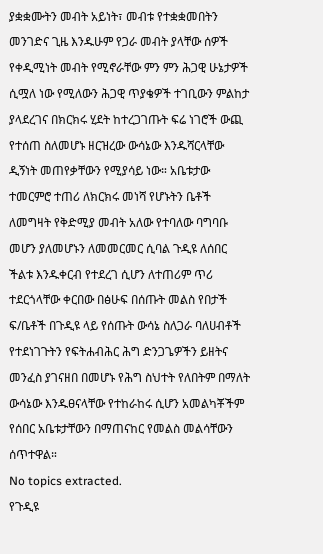ያቋቋሙትን መብት አይነት፣ መብቱ የተቋቋመበትን መንገድና ጊዜ እንዱሁም የጋራ መብት ያላቸው ሰዎች የቀዲሚነት መብት የሚኖራቸው ምን ምን ሕጋዊ ሁኔታዎች ሲሟለ ነው የሚለውን ሕጋዊ ጥያቄዎች ተገቢውን ምልከታ ያላደረገና በክርክሩ ሂደት ከተረጋገጡት ፍሬ ነገሮች ውጪ የተሰጠ ስለመሆኑ ዘርዝረው ውሳኔው እንዱሻርላቸው ዲኝነት መጠየቃቸውን የሚያሳይ ነው። አቤቱታው ተመርምሮ ተጠሪ ለክርክሩ መነሻ የሆኑትን ቤቶች ለመግዛት የቅድሚያ መብት አለው የተባለው ባግባቡ መሆን ያለመሆኑን ለመመርመር ሲባል ጉዲዩ ለሰበር ችልቱ እንዱቀርብ የተደረገ ሲሆን ለተጠሪም ጥሪ ተደርጎላቸው ቀርበው በፅሁፍ በሰጡት መልስ የበታች ፍ/ቤቶች በጉዲዩ ላይ የሰጡት ውሳኔ ስለጋራ ባለሀብቶች የተደነገጉትን የፍትሐብሕር ሕግ ድንጋጌዎችን ይዘትና መንፈስ ያገናዘበ በመሆኑ የሕግ ስህተት የለበትም በማለት ውሳኔው እንዱፀናላቸው የተከራከሩ ሲሆን አመልካቾችም የሰበር አቤቱታቸውን በማጠናከር የመልስ መልሳቸውን ሰጥተዋል።
No topics extracted.
የጉዲዩ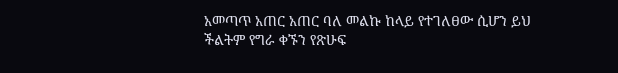አመጣጥ አጠር አጠር ባለ መልኩ ከላይ የተገለፀው ሲሆን ይህ ችልትም የግራ ቀኙን የጽሁፍ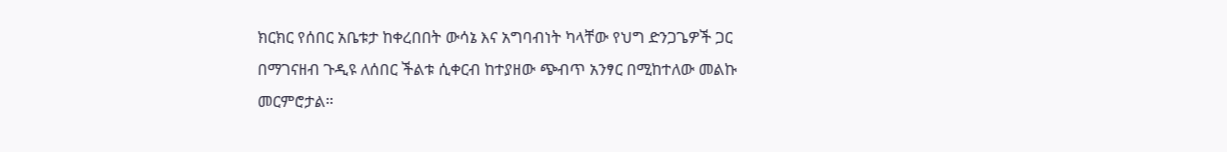ክርክር የሰበር አቤቱታ ከቀረበበት ውሳኔ እና አግባብነት ካላቸው የህግ ድንጋጌዎች ጋር በማገናዘብ ጉዲዩ ለሰበር ችልቱ ሲቀርብ ከተያዘው ጭብጥ አንፃር በሚከተለው መልኩ መርምሮታል።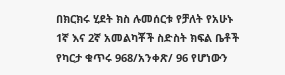በክርክሩ ሂደት ክስ ሉመሰርቱ የቻለት የአሁኑ 1ኛ እና 2ኛ አመልካቾች ስድስት ክፍል ቤቶች የካርታ ቁጥሩ 968/አንቀጽ/ 96 የሆነውን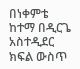በነቀምቴ ከተማ በዲርጌ አስተዲደር ክፍል ውስጥ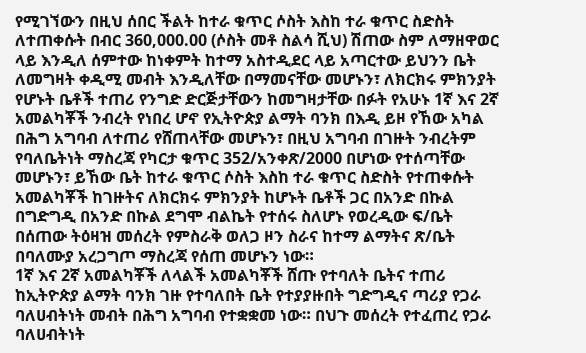የሚገኘውን በዚህ ሰበር ችልት ከተራ ቁጥር ሶስት እስከ ተራ ቁጥር ስድስት ለተጠቀሱት በብር 360,000.00 (ሶስት መቶ ስልሳ ሺህ) ሽጠው ስም ለማዘዋወር ላይ እንዲለ ሰምተው ከነቀምት ከተማ አስተዲደር ላይ አጣርተው ይህንን ቤት ለመግዛት ቀዲሚ መብት እንዲለቸው በማመናቸው መሆኑን፣ ለክርክሩ ምክንያት የሆኑት ቤቶች ተጠሪ የንግድ ድርጅታቸውን ከመግዛታቸው በፉት የአሁኑ 1ኛ እና 2ኛ አመልካቾች ንብረት የነበረ ሆኖ የኢትዮጵያ ልማት ባንክ በእዲ ይዞ የኸው አካል በሕግ አግባብ ለተጠሪ የሸጠላቸው መሆኑን፣ በዚህ አግባብ በገዙት ንብረትም የባለቤትነት ማስረጃ የካርታ ቁጥር 352/አንቀጽ/2000 በሆነው የተሰጣቸው መሆኑን፣ ይኸው ቤት ከተራ ቁጥር ሶስት እስከ ተራ ቁጥር ስድስት የተጠቀሱት አመልካቾች ከገዙትና ለክርክሩ ምክንያት ከሆኑት ቤቶች ጋር በአንድ በኩል በግድግዲ በአንድ በኩል ደግሞ ብልኬት የተሰሩ ስለሆኑ የወረዲው ፍ/ቤት በሰጠው ትዕዛዝ መሰረት የምስራቅ ወለጋ ዞን ስራና ከተማ ልማትና ጽ/ቤት በባለሙያ አረጋግጦ ማስረጃ የሰጠ መሆኑን ነው።
1ኛ እና 2ኛ አመልካቾች ለላልች አመልካቾች ሸጡ የተባለት ቤትና ተጠሪ ከኢትዮጵያ ልማት ባንክ ገዙ የተባለበት ቤት የተያያዙበት ግድግዲና ጣሪያ የጋራ ባለሀብትነት መብት በሕግ አግባብ የተቋቋመ ነው። በህጉ መሰረት የተፈጠረ የጋራ ባለሀብትነት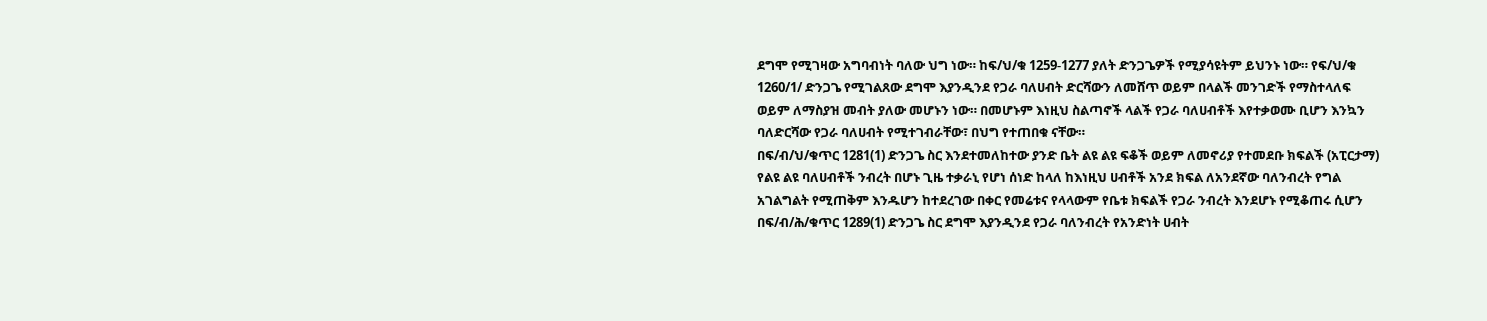ደግሞ የሚገዛው አግባብነት ባለው ህግ ነው። ከፍ/ህ/ቁ 1259-1277 ያለት ድንጋጌዎች የሚያሳዩትም ይህንኑ ነው። የፍ/ህ/ቁ 1260/1/ ድንጋጌ የሚገልጸው ደግሞ እያንዲንደ የጋራ ባለሀብት ድርሻውን ለመሸጥ ወይም በላልች መንገድች የማስተላለፍ ወይም ለማስያዝ መብት ያለው መሆኑን ነው። በመሆኑም እነዚህ ስልጣኖች ላልች የጋራ ባለሀብቶች እየተቃወሙ ቢሆን እንኳን ባለድርሻው የጋራ ባለሀብት የሚተገብራቸው፣ በህግ የተጠበቁ ናቸው።
በፍ/ብ/ህ/ቁጥር 1281(1) ድንጋጌ ስር እንደተመለከተው ያንድ ቤት ልዩ ልዩ ፍቆች ወይም ለመኖሪያ የተመደቡ ክፍልች (አፒርታማ) የልዩ ልዩ ባለሀብቶች ንብረት በሆኑ ጊዜ ተቃራኒ የሆነ ሰነድ ከላለ ከእነዚህ ሀብቶች አንደ ክፍል ለአንደኛው ባለንብረት የግል አገልግልት የሚጠቅም እንዱሆን ከተደረገው በቀር የመሬቱና የላላውም የቤቱ ክፍልች የጋራ ንብረት እንደሆኑ የሚቆጠሩ ሲሆን በፍ/ብ/ሕ/ቁጥር 1289(1) ድንጋጌ ስር ደግሞ እያንዲንደ የጋራ ባለንብረት የአንድነት ሀብት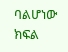ባልሆነው ክፍል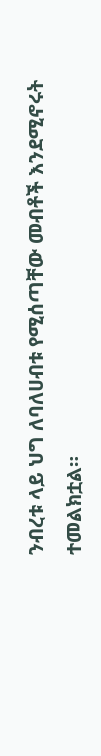ንብረቱ ላይ ህግ ለባለሀብቱ የሚሰጣቸው መብቶች እንደሚኖሩት ተመልክቷል።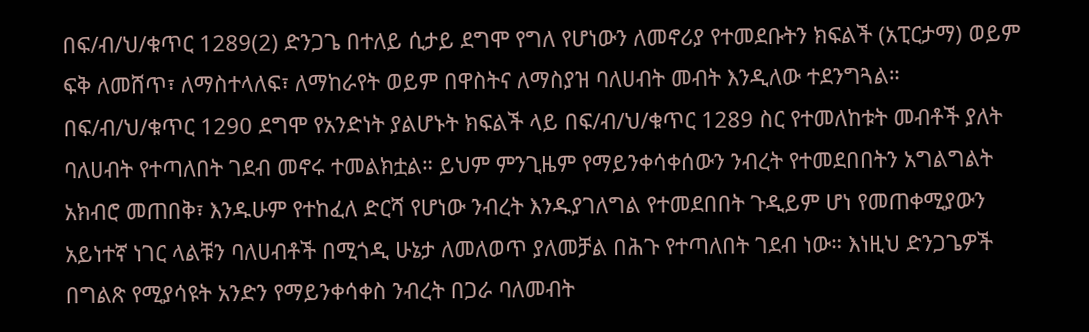በፍ/ብ/ህ/ቁጥር 1289(2) ድንጋጌ በተለይ ሲታይ ደግሞ የግለ የሆነውን ለመኖሪያ የተመደቡትን ክፍልች (አፒርታማ) ወይም ፍቅ ለመሸጥ፣ ለማስተላለፍ፣ ለማከራየት ወይም በዋስትና ለማስያዝ ባለሀብት መብት እንዲለው ተደንግጓል። በፍ/ብ/ህ/ቁጥር 1290 ደግሞ የአንድነት ያልሆኑት ክፍልች ላይ በፍ/ብ/ህ/ቁጥር 1289 ስር የተመለከቱት መብቶች ያለት ባለሀብት የተጣለበት ገደብ መኖሩ ተመልክቷል። ይህም ምንጊዜም የማይንቀሳቀሰውን ንብረት የተመደበበትን አግልግልት አክብሮ መጠበቅ፣ እንዱሁም የተከፈለ ድርሻ የሆነው ንብረት እንዱያገለግል የተመደበበት ጉዲይም ሆነ የመጠቀሚያውን አይነተኛ ነገር ላልቹን ባለሀብቶች በሚጎዲ ሁኔታ ለመለወጥ ያለመቻል በሕጉ የተጣለበት ገደብ ነው። እነዚህ ድንጋጌዎች በግልጽ የሚያሳዩት አንድን የማይንቀሳቀስ ንብረት በጋራ ባለመብት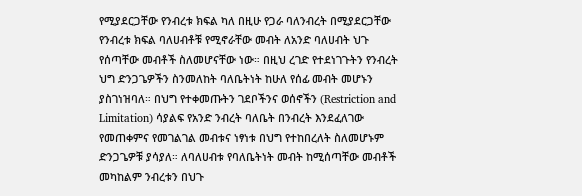የሚያደርጋቸው የንብረቱ ክፍል ካለ በዚሁ የጋራ ባለንብረት በሚያደርጋቸው የንብረቱ ክፍል ባለሀብቶቹ የሚኖራቸው መብት ለአንድ ባለሀብት ህጉ የሰጣቸው መብቶች ስለመሆናቸው ነው። በዚህ ረገድ የተደነገጉትን የንብረት ህግ ድንጋጌዎችን ስንመለከት ባለቤትነት ከሁለ የሰፊ መብት መሆኑን ያስገነዝባለ። በህግ የተቀመጡትን ገደቦችንና ወሰኖችን (Restriction and Limitation) ሳያልፍ የአንድ ንብረት ባለቤት በንብረት እንደፈለገው የመጠቀምና የመገልገል መብቱና ነፃነቱ በህግ የተከበረለት ስለመሆኑም ድንጋጌዎቹ ያሳያለ። ለባለሀብቱ የባለቤትነት መብት ከሚሰጣቸው መብቶች መካከልም ንብረቱን በህጉ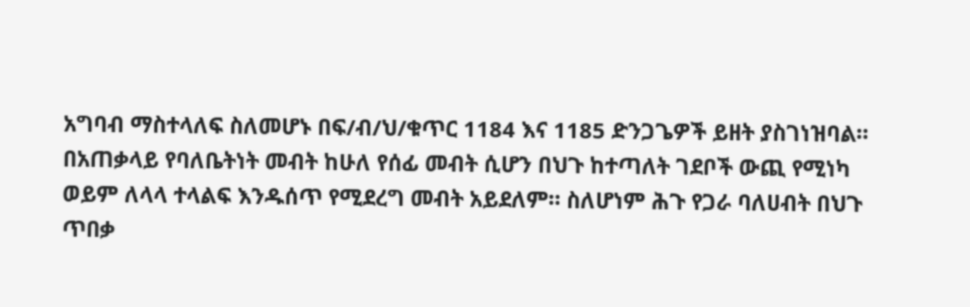አግባብ ማስተላለፍ ስለመሆኑ በፍ/ብ/ህ/ቁጥር 1184 እና 1185 ድንጋጌዎች ይዘት ያስገነዝባል። በአጠቃላይ የባለቤትነት መብት ከሁለ የሰፊ መብት ሲሆን በህጉ ከተጣለት ገደቦች ውጪ የሚነካ ወይም ለላላ ተላልፍ እንዱሰጥ የሚደረግ መብት አይደለም። ስለሆነም ሕጉ የጋራ ባለሀብት በህጉ ጥበቃ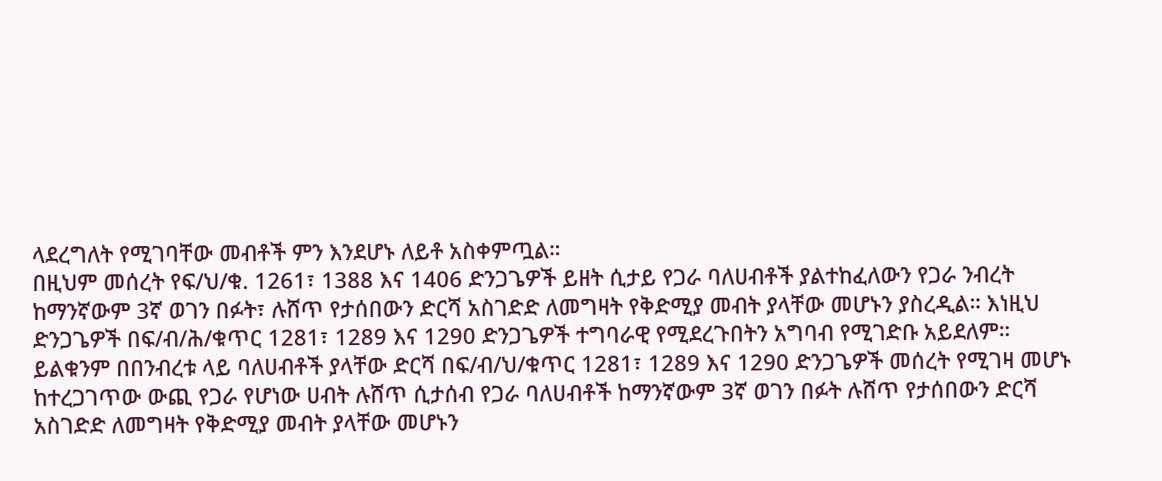ላደረግለት የሚገባቸው መብቶች ምን እንደሆኑ ለይቶ አስቀምጧል።
በዚህም መሰረት የፍ/ህ/ቁ. 1261፣ 1388 እና 1406 ድንጋጌዎች ይዘት ሲታይ የጋራ ባለሀብቶች ያልተከፈለውን የጋራ ንብረት ከማንኛውም 3ኛ ወገን በፉት፣ ሉሸጥ የታሰበውን ድርሻ አስገድድ ለመግዛት የቅድሚያ መብት ያላቸው መሆኑን ያስረዲል። እነዚህ ድንጋጌዎች በፍ/ብ/ሕ/ቁጥር 1281፣ 1289 እና 1290 ድንጋጌዎች ተግባራዊ የሚደረጉበትን አግባብ የሚገድቡ አይደለም።
ይልቁንም በበንብረቱ ላይ ባለሀብቶች ያላቸው ድርሻ በፍ/ብ/ህ/ቁጥር 1281፣ 1289 እና 1290 ድንጋጌዎች መሰረት የሚገዛ መሆኑ ከተረጋገጥው ውጪ የጋራ የሆነው ሀብት ሉሸጥ ሲታሰብ የጋራ ባለሀብቶች ከማንኛውም 3ኛ ወገን በፉት ሉሸጥ የታሰበውን ድርሻ አስገድድ ለመግዛት የቅድሚያ መብት ያላቸው መሆኑን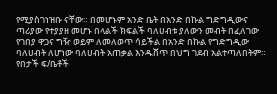የሚያስገነዝቡ ናቸው። በመሆኑም አንድ ቤት በአንድ በኩል ግድግዲውና ጣሪያው የተያያዘ መሆኑ በላልች ክፍልች ባለሀብቱ ያለውን መብት በፈለገው የገበያ ዋጋና ግዥ ወይም ለመለወጥ ሳይችል በአንድ በኩል የግድግዲው ባለሀብት ለሆነው ባለሀብት አጠቃል እንዱሸጥ በህግ ገደብ አልተጣለበትም። የበታች ፍ/ቤቶች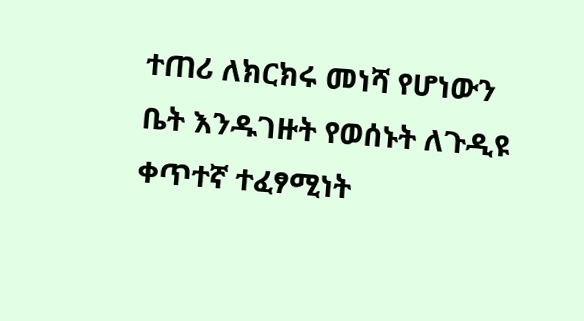ተጠሪ ለክርክሩ መነሻ የሆነውን ቤት እንዱገዙት የወሰኑት ለጉዲዩ ቀጥተኛ ተፈፃሚነት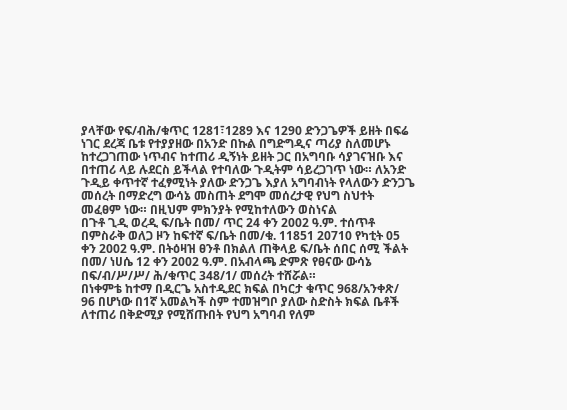ያላቸው የፍ/ብሕ/ቁጥር 1281፣1289 እና 1290 ድንጋጌዎች ይዘት በፍሬ ነገር ደረጃ ቤቱ የተያያዘው በአንድ በኩል በግድግዲና ጣሪያ ስለመሆኑ ከተረጋገጠው ነጥብና ከተጠሪ ዲኝነት ይዘት ጋር በአግባቡ ሳያገናዝቡ እና በተጠሪ ላይ ሉደርስ ይችላል የተባለው ጉዲትም ሳይረጋገጥ ነው። ለአንድ ጉዲይ ቀጥተኛ ተፈፃሚነት ያለው ድንጋጌ እያለ አግባብነት የላለውን ድንጋጌ መሰረት በማድረግ ውሳኔ መስጠት ደግሞ መሰረታዊ የህግ ስህተት መፈፀም ነው። በዚህም ምክንያት የሚከተለውን ወስነናል
በጉቶ ጊዲ ወረዲ ፍ/ቤት በመ/ ጥር 24 ቀን 2002 ዓ.ም. ተሰጥቶ በምስራቅ ወለጋ ዞን ከፍተኛ ፍ/ቤት በመ/ቁ. 11851 20710 የካቲት 05 ቀን 2002 ዓ.ም. በትዕዛዝ ፀንቶ በክልለ ጠቅላይ ፍ/ቤት ሰበር ሰሚ ችልት በመ/ ነሀሴ 12 ቀን 2002 ዓ.ም. በአብላጫ ድምጽ የፀናው ውሳኔ በፍ/ብ/ሥ/ሥ/ ሕ/ቁጥር 348/1/ መሰረት ተሸሯል።
በነቀምቴ ከተማ በዲርጌ አስተዲደር ክፍል በካርታ ቁጥር 968/አንቀጽ/ 96 በሆነው በ1ኛ አመልካች ስም ተመዝግቦ ያለው ስድስት ክፍል ቤቶች ለተጠሪ በቅድሚያ የሚሸጡበት የህግ አግባብ የለም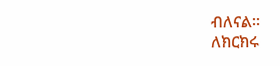ብለናል።
ለክርክሩ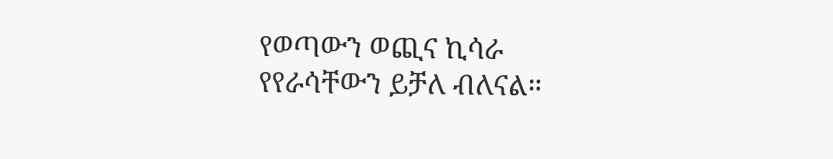የወጣውን ወጪና ኪሳራ የየራሳቸውን ይቻለ ብለናል።